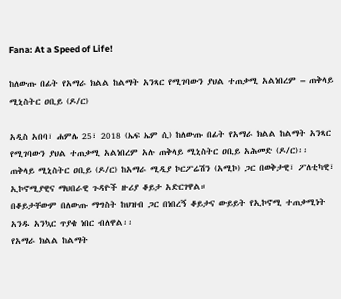Fana: At a Speed of Life!

ከለውጡ በፊት የአማራ ክልል ከልማት አንጻር የሚገባውን ያህል ተጠቃሚ አልነበረም – ጠቅላይ ሚኒስትር ዐቢይ (ዶ/ር)

አዲስ አበባ፣ ሐምሌ 25፣ 2018 (ኤፍ ኤም ሲ) ከለውጡ በፊት የአማራ ክልል ከልማት አንጻር የሚገባውን ያህል ተጠቃሚ አልነበረም አሉ ጠቅላይ ሚኒስትር ዐቢይ አሕመድ (ዶ/ር)፡፡
ጠቅላይ ሚኒስትር ዐቢይ (ዶ/ር) ከአማራ ሚዲያ ኮርፖሬሽን (አሚኮ) ጋር በወቅታዊ፣ ፖለቲካዊ፣ ኢኮኖሚያዊና ማህበራዊ ጉዳዮች ዙሪያ ቆይታ አድርገዋል።
በቆይታቸውም በለውጡ ማግስት ከህዝብ ጋር በነበረኝ ቆይታና ውይይት የኢኮኖሚ ተጠቃሚነት አንዱ አንኳር ጥያቄ ነበር ብለዋል፡፡
የአማራ ክልል ከልማት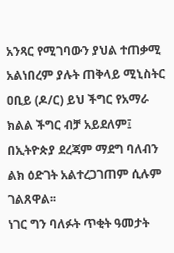አንጻር የሚገባውን ያህል ተጠቃሚ አልነበረም ያሉት ጠቅላይ ሚኒስትር ዐቢይ (ዶ/ር) ይህ ችግር የአማራ ክልል ችግር ብቻ አይደለም፤ በኢትዮጵያ ደረጃም ማደግ ባለብን ልክ ዕድገት አልተረጋገጠም ሲሉም ገልጸዋል፡፡
ነገር ግን ባለፉት ጥቂት ዓመታት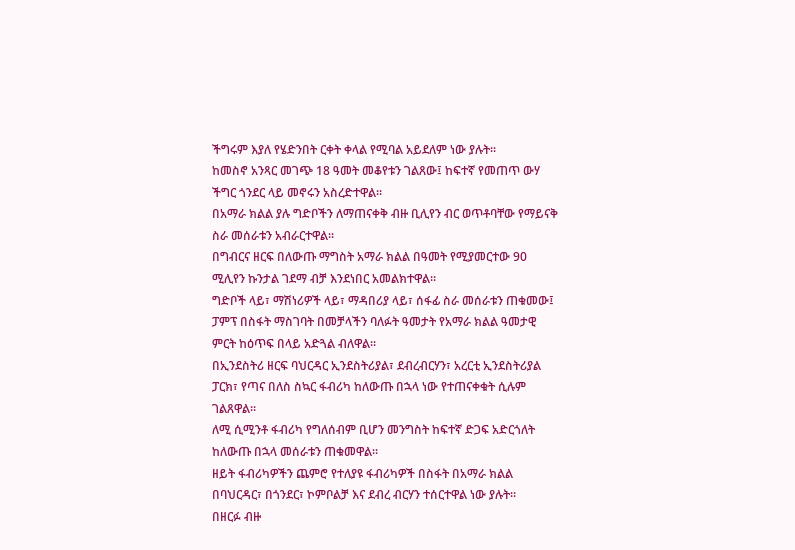ችግሩም እያለ የሄድንበት ርቀት ቀላል የሚባል አይደለም ነው ያሉት፡፡
ከመስኖ አንጻር መገጭ 18 ዓመት መቆየቱን ገልጸው፤ ከፍተኛ የመጠጥ ውሃ ችግር ጎንደር ላይ መኖሩን አስረድተዋል፡፡
በአማራ ክልል ያሉ ግድቦችን ለማጠናቀቅ ብዙ ቢሊየን ብር ወጥቶባቸው የማይናቅ ስራ መሰራቱን አብራርተዋል፡፡
በግብርና ዘርፍ በለውጡ ማግስት አማራ ክልል በዓመት የሚያመርተው 90 ሚሊየን ኩንታል ገደማ ብቻ እንደነበር አመልክተዋል፡፡
ግድቦች ላይ፣ ማሽነሪዎች ላይ፣ ማዳበሪያ ላይ፣ ሰፋፊ ስራ መሰራቱን ጠቁመው፤ ፓምፕ በስፋት ማስገባት በመቻላችን ባለፉት ዓመታት የአማራ ክልል ዓመታዊ ምርት ከዕጥፍ በላይ አድጓል ብለዋል፡፡
በኢንደስትሪ ዘርፍ ባህርዳር ኢንደስትሪያል፣ ደብረብርሃን፣ አረርቲ ኢንደስትሪያል ፓርክ፣ የጣና በለስ ስኳር ፋብሪካ ከለውጡ በኋላ ነው የተጠናቀቁት ሲሉም ገልጸዋል፡፡
ለሚ ሲሚንቶ ፋብሪካ የግለሰብም ቢሆን መንግስት ከፍተኛ ድጋፍ አድርጎለት ከለውጡ በኋላ መሰራቱን ጠቁመዋል፡፡
ዘይት ፋብሪካዎችን ጨምሮ የተለያዩ ፋብሪካዎች በስፋት በአማራ ክልል በባህርዳር፣ በጎንደር፣ ኮምቦልቻ እና ደብረ ብርሃን ተሰርተዋል ነው ያሉት፡፡
በዘርፉ ብዙ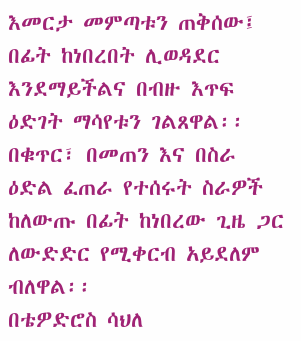እመርታ መምጣቱን ጠቅሰው፤ በፊት ከነበረበት ሊወዳደር እንደማይችልና በብዙ እጥፍ ዕድገት ማሳየቱን ገልጸዋል፡፡
በቁጥር፣ በመጠን እና በስራ ዕድል ፈጠራ የተሰሩት ስራዎች ከለውጡ በፊት ከነበረው ጊዜ ጋር ለውድድር የሚቀርብ አይደለም ብለዋል፡፡
በቴዎድሮስ ሳህለ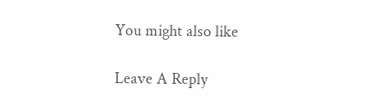You might also like

Leave A Reply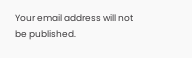Your email address will not be published.